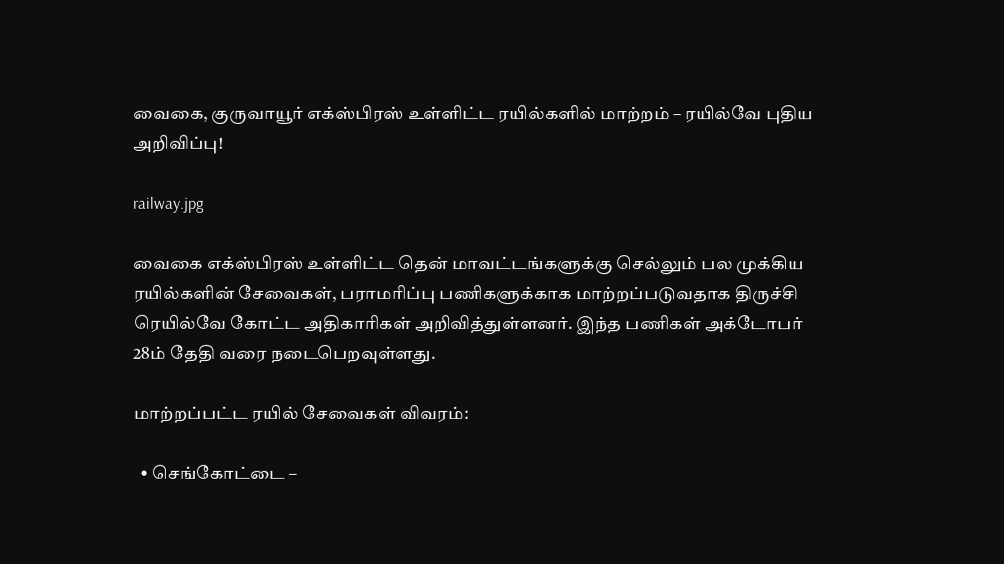வைகை, குருவாயூர் எக்ஸ்பிரஸ் உள்ளிட்ட ரயில்களில் மாற்றம் – ரயில்வே புதிய அறிவிப்பு!

railway.jpg

வைகை எக்ஸ்பிரஸ் உள்ளிட்ட தென் மாவட்டங்களுக்கு செல்லும் பல முக்கிய ரயில்களின் சேவைகள், பராமரிப்பு பணிகளுக்காக மாற்றப்படுவதாக திருச்சி ரெயில்வே கோட்ட அதிகாரிகள் அறிவித்துள்ளனர். இந்த பணிகள் அக்டோபர் 28ம் தேதி வரை நடைபெறவுள்ளது.

மாற்றப்பட்ட ரயில் சேவைகள் விவரம்:

  • செங்கோட்டை –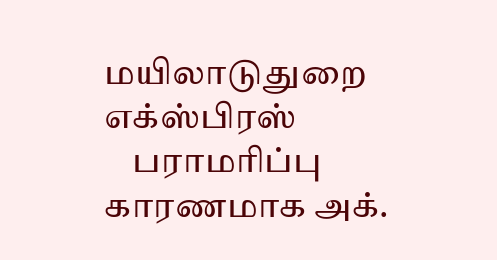மயிலாடுதுறை எக்ஸ்பிரஸ்
    பராமரிப்பு காரணமாக அக்.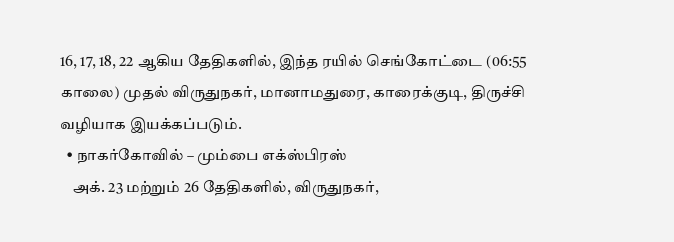16, 17, 18, 22 ஆகிய தேதிகளில், இந்த ரயில் செங்கோட்டை (06:55 காலை) முதல் விருதுநகர், மானாமதுரை, காரைக்குடி, திருச்சி வழியாக இயக்கப்படும்.
  • நாகர்கோவில் – மும்பை எக்ஸ்பிரஸ்
    அக். 23 மற்றும் 26 தேதிகளில், விருதுநகர்,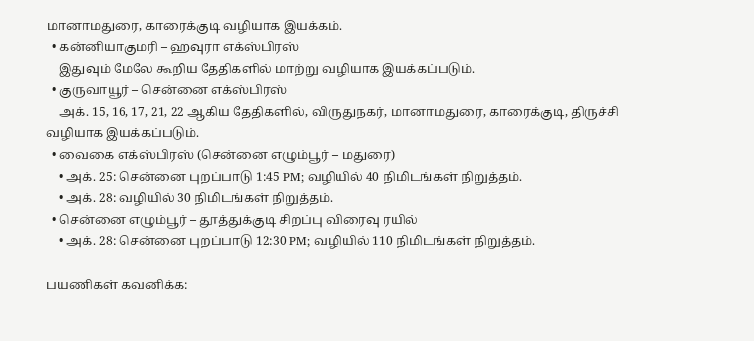மானாமதுரை, காரைக்குடி வழியாக இயக்கம்.
  • கன்னியாகுமரி – ஹவுரா எக்ஸ்பிரஸ்
    இதுவும் மேலே கூறிய தேதிகளில் மாற்று வழியாக இயக்கப்படும்.
  • குருவாயூர் – சென்னை எக்ஸ்பிரஸ்
    அக். 15, 16, 17, 21, 22 ஆகிய தேதிகளில், விருதுநகர், மானாமதுரை, காரைக்குடி, திருச்சி வழியாக இயக்கப்படும்.
  • வைகை எக்ஸ்பிரஸ் (சென்னை எழும்பூர் – மதுரை)
    • அக். 25: சென்னை புறப்பாடு 1:45 PM; வழியில் 40 நிமிடங்கள் நிறுத்தம்.
    • அக். 28: வழியில் 30 நிமிடங்கள் நிறுத்தம்.
  • சென்னை எழும்பூர் – தூத்துக்குடி சிறப்பு விரைவு ரயில்
    • அக். 28: சென்னை புறப்பாடு 12:30 PM; வழியில் 110 நிமிடங்கள் நிறுத்தம்.

பயணிகள் கவனிக்க: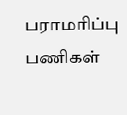பராமரிப்பு பணிகள்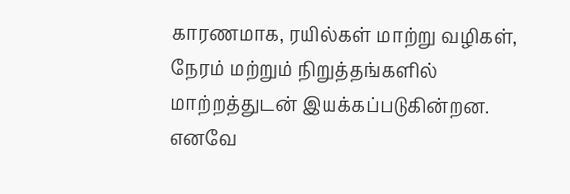காரணமாக, ரயில்கள் மாற்று வழிகள், நேரம் மற்றும் நிறுத்தங்களில் மாற்றத்துடன் இயக்கப்படுகின்றன. எனவே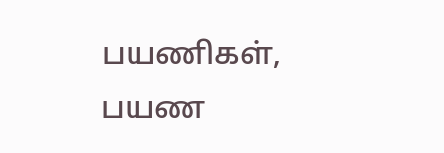பயணிகள், பயண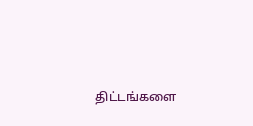திட்டங்களை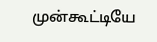முன்கூட்டியே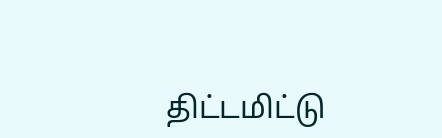திட்டமிட்டு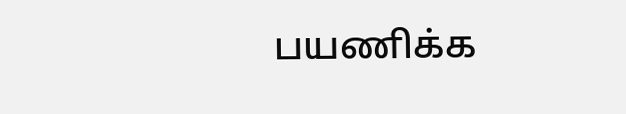பயணிக்க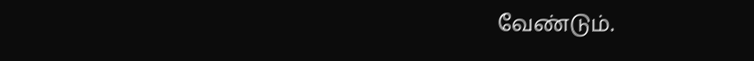வேண்டும்.